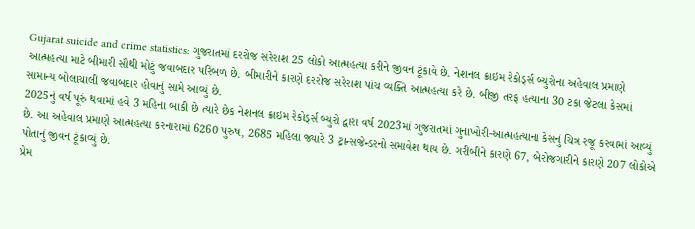Gujarat suicide and crime statistics: ગુજરાતમાં દરરોજ સરેરાશ 25 લોકો આત્મહત્યા કરીને જીવન ટૂંકાવે છે. નેશનલ ક્રાઇમ રેકોર્ડ્સ બ્યુરોના અહેવાલ પ્રમાણે આત્મહત્યા માટે બીમારી સૌથી મોટું જવાબદાર પરિબળ છે. બીમારીને કારણે દરરોજ સરેરાશ પાંચ વ્યક્તિ આત્મહત્યા કરે છે. બીજી તરફ હત્યાના 30 ટકા જેટલા કેસમાં સામાન્ય બોલાચાલી જવાબદાર હોવાનું સામે આવ્યું છે.
2025નું વર્ષ પૂરું થવામાં હવે 3 મહિના બાકી છે ત્યારે છેક નેશનલ ક્રાઇમ રેકોર્ડ્સ બ્યુરો દ્વારા વર્ષ 2023માં ગુજરાતમાં ગુનાખોરી-આત્મહત્યાના કેસનું ચિત્ર રજૂ કરવામાં આવ્યું છે. આ અહેવાલ પ્રમાણે આત્મહત્યા કરનારામાં 6260 પુરુષ, 2685 મહિલા જ્યારે 3 ટ્રાન્સજેન્ડરનો સમાવેશ થાય છે. ગરીબીને કારણે 67, બેરોજગારીને કારણે 207 લોકોએ પોતાનું જીવન ટૂંકાવ્યું છે.
પ્રેમ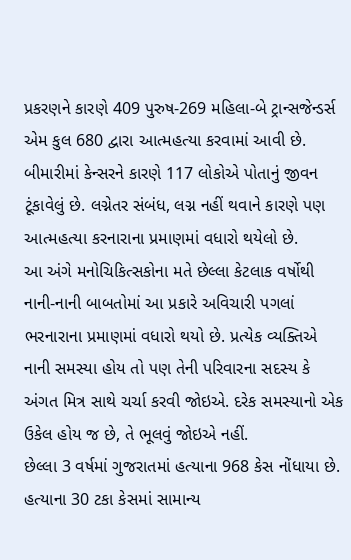પ્રકરણને કારણે 409 પુરુષ-269 મહિલા-બે ટ્રાન્સજેન્ડર્સ એમ કુલ 680 દ્વારા આત્મહત્યા કરવામાં આવી છે. બીમારીમાં કેન્સરને કારણે 117 લોકોએ પોતાનું જીવન ટૂંકાવેલું છે. લગ્નેતર સંબંધ, લગ્ન નહીં થવાને કારણે પણ આત્મહત્યા કરનારાના પ્રમાણમાં વધારો થયેલો છે.
આ અંગે મનોચિકિત્સકોના મતે છેલ્લા કેટલાક વર્ષોથી નાની-નાની બાબતોમાં આ પ્રકારે અવિચારી પગલાં ભરનારાના પ્રમાણમાં વધારો થયો છે. પ્રત્યેક વ્યક્તિએ નાની સમસ્યા હોય તો પણ તેની પરિવારના સદસ્ય કે અંગત મિત્ર સાથે ચર્ચા કરવી જોઇએ. દરેક સમસ્યાનો એક ઉકેલ હોય જ છે, તે ભૂલવું જોઇએ નહીં.
છેલ્લા 3 વર્ષમાં ગુજરાતમાં હત્યાના 968 કેસ નોંધાયા છે. હત્યાના 30 ટકા કેસમાં સામાન્ય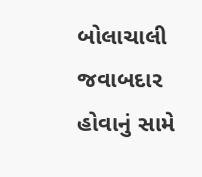બોલાચાલી જવાબદાર હોવાનું સામે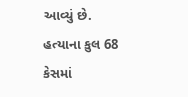આવ્યું છે. હત્યાના કુલ 68 કેસમાં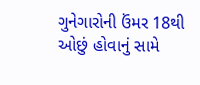ગુનેગારોની ઉંમર 18થી ઓછું હોવાનું સામે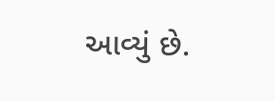આવ્યું છે.